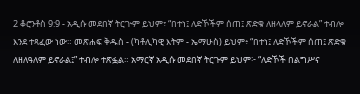2 ቆሮንቶስ 9:9 - አዲሱ መደበኛ ትርጒም ይህም፣ “በተነ፤ ለድኾችም ሰጠ፤ ጽድቁ ለዘላለም ይኖራል” ተብሎ እንደ ተጻፈው ነው። መጽሐፍ ቅዱስ - (ካቶሊካዊ እትም - ኤማሁስ) ይህም፥ “በተነ፤ ለድኾችም ሰጠ፤ ጽድቁ ለዘለዓለም ይኖራል፤” ተብሎ ተጽፏል። አማርኛ አዲሱ መደበኛ ትርጉም ይህም፦ “ለድኾች በልግሥና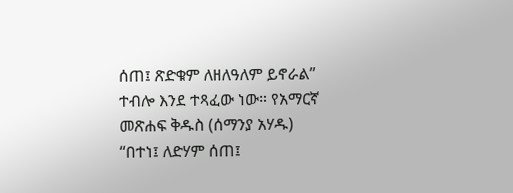ሰጠ፤ ጽድቁም ለዘለዓለም ይኖራል” ተብሎ እንደ ተጻፈው ነው። የአማርኛ መጽሐፍ ቅዱስ (ሰማንያ አሃዱ) “በተነ፤ ለድሃም ሰጠ፤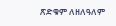ጽድቁም ለዘለዓለም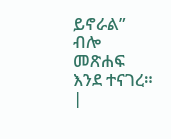ይኖራል” ብሎ መጽሐፍ እንደ ተናገረ። |